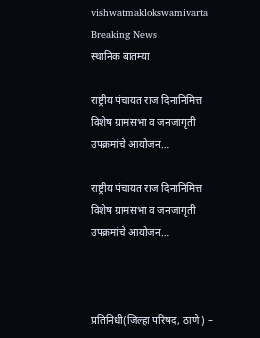vishwatmaklokswamivarta
Breaking News
स्थानिक बातम्या

राष्ट्रीय पंचायत राज दिनानिमित्त विशेष ग्रामसभा व जनजागृती उपक्रमांचे आयोजन…

राष्ट्रीय पंचायत राज दिनानिमित्त विशेष ग्रामसभा व जनजागृती उपक्रमांचे आयोजन…



प्रतिनिधी(जिल्हा परिषद, ठाणे) –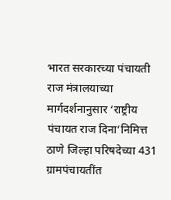भारत सरकारच्या पंचायती राज मंत्रालयाच्या मार्गदर्शनानुसार ‘राष्ट्रीय पंचायत राज दिना’निमित्त ठाणे जिल्हा परिषदेच्या 431 ग्रामपंचायतींत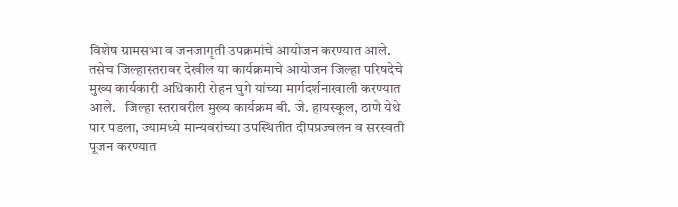विशेष ग्रामसभा व जनजागृती उपक्रमांचे आयोजन करण्यात आले. तसेच जिल्हास्तरावर देखील या कार्यक्रमाचे आयोजन जिल्हा परिषदेचे मुख्य कार्यकारी अधिकारी रोहन घुगे यांच्या मार्गदर्शनाखाली करण्यात आले.   जिल्हा स्तरावरील मुख्य कार्यक्रम बी. जे. हायस्कूल, ठाणे येथे पार पडला, ज्यामध्ये मान्यवरांच्या उपस्थितीत दीपप्रज्वलन व सरस्वती पूजन करण्यात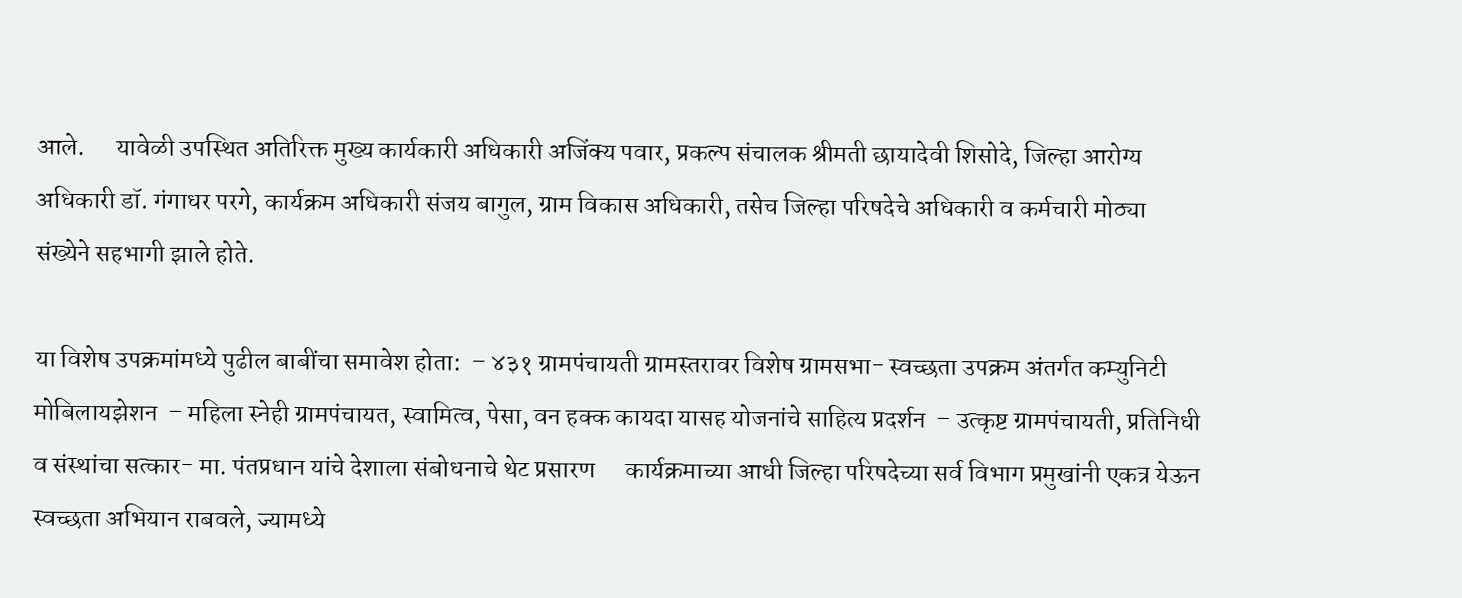आले.      यावेळी उपस्थित अतिरिक्त मुख्य कार्यकारी अधिकारी अजिंक्य पवार, प्रकल्प संचालक श्रीमती छायादेवी शिसोदे, जिल्हा आरोग्य अधिकारी डॉ. गंगाधर परगे, कार्यक्रम अधिकारी संजय बागुल, ग्राम विकास अधिकारी, तसेच जिल्हा परिषदेचे अधिकारी व कर्मचारी मोठ्या संख्येने सहभागी झाले होते.

या विशेष उपक्रमांमध्ये पुढील बाबींचा समावेश होता:  – ४३१ ग्रामपंचायती ग्रामस्तरावर विशेष ग्रामसभा- स्वच्छता उपक्रम अंतर्गत कम्युनिटी मोबिलायझेशन  – महिला स्नेही ग्रामपंचायत, स्वामित्व, पेसा, वन हक्क कायदा यासह योजनांचे साहित्य प्रदर्शन  – उत्कृष्ट ग्रामपंचायती, प्रतिनिधी व संस्थांचा सत्कार- मा. पंतप्रधान यांचे देशाला संबोधनाचे थेट प्रसारण      कार्यक्रमाच्या आधी जिल्हा परिषदेच्या सर्व विभाग प्रमुखांनी एकत्र येऊन स्वच्छता अभियान राबवले, ज्यामध्ये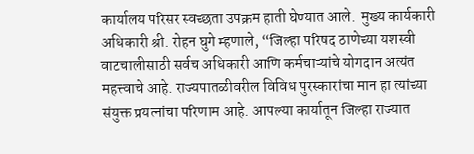कार्यालय परिसर स्वच्छता उपक्रम हाती घेण्यात आले.  मुख्य कार्यकारी अधिकारी श्री. रोहन घुगे म्हणाले, “जिल्हा परिषद ठाणेच्या यशस्वी वाटचालीसाठी सर्वच अधिकारी आणि कर्मचाऱ्यांचे योगदान अत्यंत महत्त्वाचे आहे. राज्यपातळीवरील विविध पुरस्कारांचा मान हा त्यांच्या संयुक्त प्रयत्नांचा परिणाम आहे. आपल्या कार्यातून जिल्हा राज्यात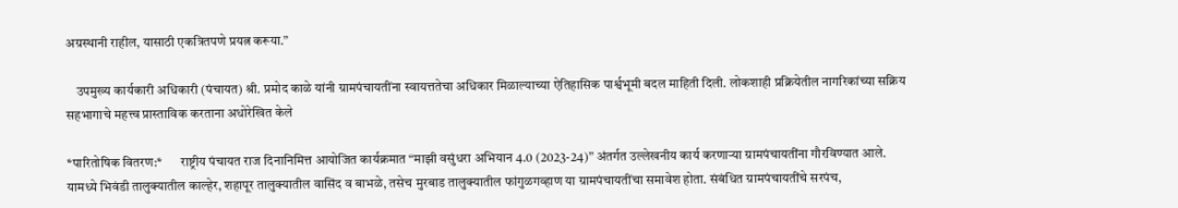अग्रस्थानी राहील, यासाठी एकत्रितपणे प्रयत्न करूया.”

    उपमुख्य कार्यकारी अधिकारी (पंचायत) श्री. प्रमोद काळे यांनी ग्रामपंचायतींना स्वायत्ततेचा अधिकार मिळाल्याच्या ऐतिहासिक पार्श्वभूमी बदल माहिती दिली. लोकशाही प्रक्रियेतील नागरिकांच्या सक्रिय सहभागाचे महत्त्व प्रास्ताविक करताना अधोरेखित केले

*पारितोषिक वितरण:*       राष्ट्रीय पंचायत राज दिनानिमित्त आयोजित कार्यक्रमात “माझी वसुंधरा अभियान 4.0 (2023-24)” अंतर्गत उल्लेखनीय कार्य करणाऱ्या ग्रामपंचायतींना गौरविण्यात आले. यामध्ये भिवंडी तालुक्यातील काल्हेर, शहापूर तालुक्यातील वासिंद व बाभळे, तसेच मुरबाड तालुक्यातील फांगुळगव्हाण या ग्रामपंचायतींचा समावेश होता. संबंधित ग्रामपंचायतींचे सरपंच,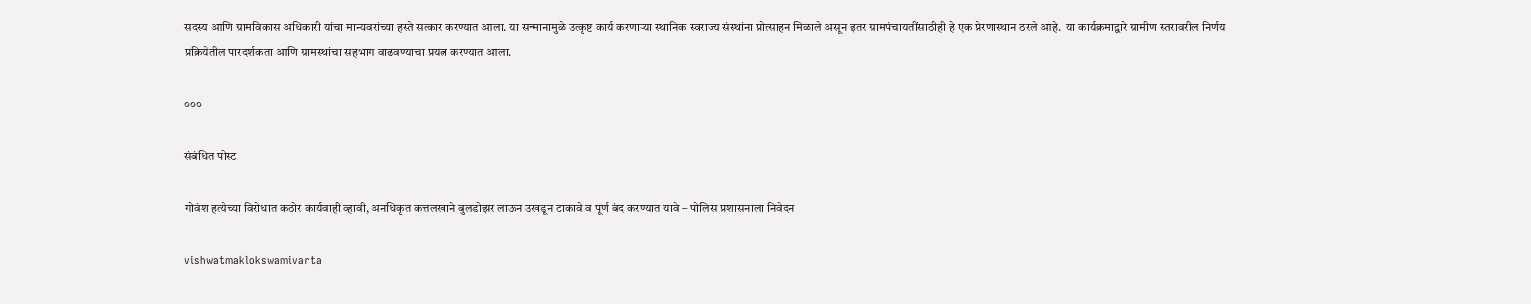सदस्य आणि ग्रामविकास अधिकारी यांचा मान्यवरांच्या हस्ते सत्कार करण्यात आला. या सन्मानामुळे उत्कृष्ट कार्य करणाऱ्या स्थानिक स्वराज्य संस्थांना प्रोत्साहन मिळाले असून इतर ग्रामपंचायतींसाठीही हे एक प्रेरणास्थान ठरले आहे.  या कार्यक्रमाद्वारे ग्रामीण स्तरावरील निर्णय प्रक्रियेतील पारदर्शकता आणि ग्रामस्थांचा सहभाग वाढवण्याचा प्रयत्न करण्यात आला.

०००

संबंधित पोस्ट

गोवंश हत्येच्या विरोधात कठोर कार्यवाही व्हावी, अनधिकृत कत्तलखाने बुलडोझर लाऊन उखडून टाकावे व पूर्ण बंद करण्यात यावे – पोलिस प्रशासनाला निवेदन

vishwatmaklokswamivarta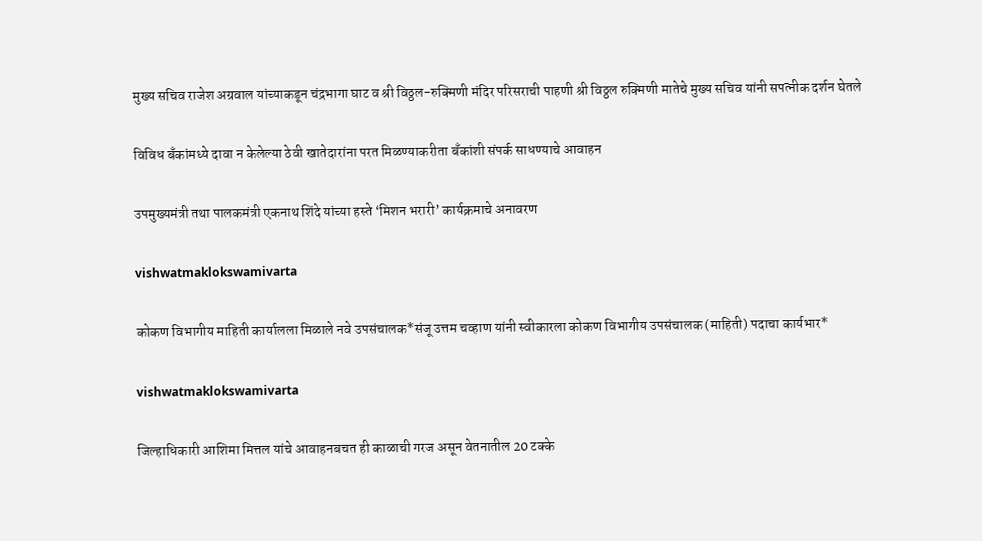मुख्य सचिव राजेश अग्रवाल यांच्याकडून चंद्रभागा घाट व श्री विठ्ठल-रुक्मिणी मंदिर परिसराची पाहणी श्री विठ्ठल रुक्मिणी मातेचे मुख्य सचिव यांनी सपत्नीक दर्शन घेतले

विविध बँकांमध्ये दावा न केलेल्या ठेवी खातेदारांना परत मिळण्याकरीता बँकांशी संपर्क साधण्याचे आवाहन

उपमुख्यमंत्री तथा पालकमंत्री एकनाथ शिंदे यांच्या हस्ते ‘मिशन भरारी’ कार्यक्रमाचे अनावरण

vishwatmaklokswamivarta

कोकण विभागीय माहिती कार्यालला मिळाले नवे उपसंचालक*संजू उत्तम चव्हाण यांनी स्वीकारला कोकण विभागीय उपसंचालक (माहिती) पदाचा कार्यभार*

vishwatmaklokswamivarta

जिल्हाधिकारी आशिमा मित्तल यांचे आवाहनबचत ही काळाची गरज असून वेतनातील 20 टक्के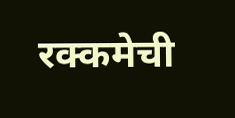रक्कमेची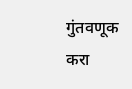गुंतवणूक करा